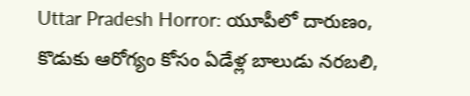Uttar Pradesh Horror: యూపీలో దారుణం, కొడుకు ఆరోగ్యం కోసం ఏడేళ్ల బాలుడు నరబలి,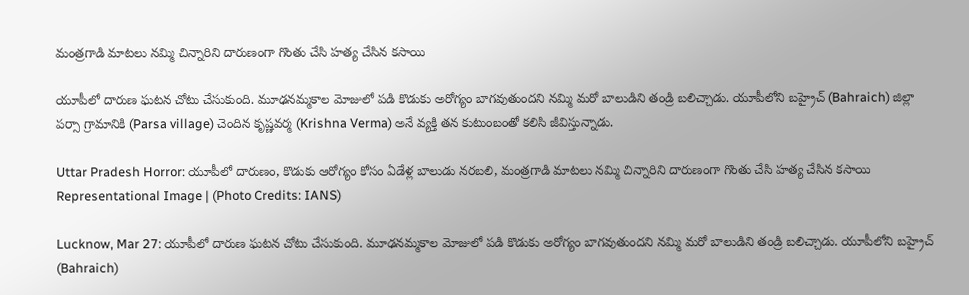మంత్రగాడి మాటలు నమ్మి చిన్నారిని దారుణంగా గొంతు చేసి హత్య చేసిన కసాయి

యూపీలో దారుణ ఘటన చోటు చేసుకుంది. మూఢనమ్మకాల మోజులో పడి కొడుకు అరోగ్యం బాగవుతుందని నమ్మి మరో బాలుడిని తండ్రి బలిచ్చాడు. యూపీలోని బహ్రైచ్‌ (Bahraich) జిల్లా పర్సా గ్రామానికి (Parsa village) చెందిన కృష్ణవర్మ (Krishna Verma) అనే వ్యక్తి తన కుటుంబంతో కలిసి జీవిస్తున్నాడు.

Uttar Pradesh Horror: యూపీలో దారుణం, కొడుకు ఆరోగ్యం కోసం ఏడేళ్ల బాలుడు నరబలి, మంత్రగాడి మాటలు నమ్మి చిన్నారిని దారుణంగా గొంతు చేసి హత్య చేసిన కసాయి
Representational Image | (Photo Credits: IANS)

Lucknow, Mar 27: యూపీలో దారుణ ఘటన చోటు చేసుకుంది. మూఢనమ్మకాల మోజులో పడి కొడుకు అరోగ్యం బాగవుతుందని నమ్మి మరో బాలుడిని తండ్రి బలిచ్చాడు. యూపీలోని బహ్రైచ్‌ (Bahraich)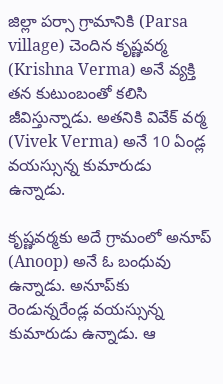జిల్లా పర్సా గ్రామానికి (Parsa village) చెందిన కృష్ణవర్మ (Krishna Verma) అనే వ్యక్తి తన కుటుంబంతో కలిసి జీవిస్తున్నాడు. అతనికి వివేక్‌ వర్మ (Vivek Verma) అనే 10 ఏండ్ల వయస్సున్న కుమారుడు ఉన్నాడు.

కృష్ణవర్మకు అదే గ్రామంలో అనూప్ (Anoop) అనే ఓ బంధువు ఉన్నాడు. అనూప్‌కు రెండున్నరేండ్ల వయస్సున్న కుమారుడు ఉన్నాడు. ఆ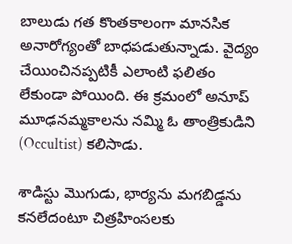బాలుడు గత కొంతకాలంగా మానసిక అనారోగ్యంతో బాధపడుతున్నాడు. వైద్యం చేయించినప్పటికీ ఎలాంటి ఫలితం లేకుండా పోయింది. ఈ క్రమంలో అనూప్‌ మూఢనమ్మకాలను నమ్మి ఓ తాంత్రికుడిని (Occultist) కలిసాడు.

శాడిస్టు మొగుడు, భార్యను మగబిడ్డను కనలేదంటూ చిత్రహింసలకు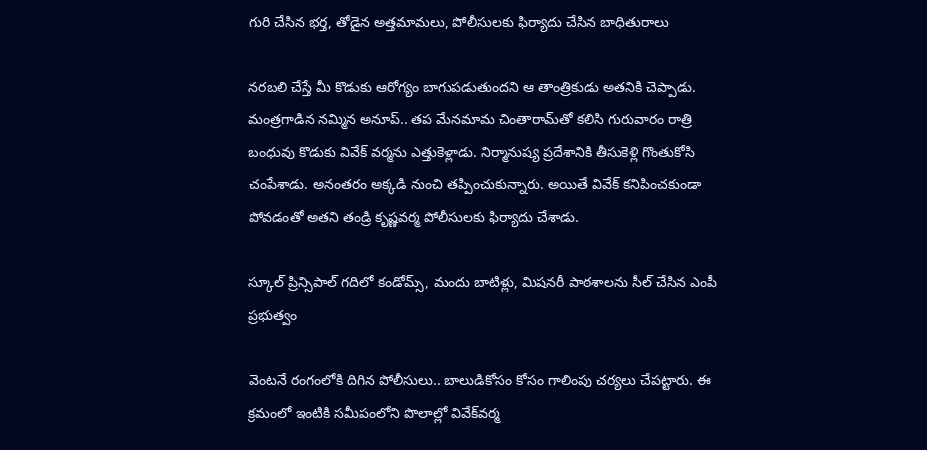గురి చేసిన భర్త, తోడైన అత్తమామలు, పోలీసులకు ఫిర్యాదు చేసిన బాధితురాలు

నరబలి చేస్తే మీ కొడుకు ఆరోగ్యం బాగుపడుతుందని ఆ తాంత్రికుడు అతనికి చెప్పాడు. మంత్రగాడిన నమ్మిన అనూప్‌.. తప మేనమామ చింతారామ్‌తో కలిసి గురువారం రాత్రి బంధువు కొడుకు వివేక్‌ వర్మను ఎత్తుకెళ్లాడు. నిర్మానుష్య ప్రదేశానికి తీసుకెళ్లి గొంతుకోసి చంపేశాడు. అనంతరం అక్కడి నుంచి తప్పించుకున్నారు. అయితే వివేక్‌ కనిపించకుండా పోవడంతో అతని తండ్రి కృష్ణవర్మ పోలీసులకు ఫిర్యాదు చేశాడు.

స్కూల్ ప్రిన్సిపాల్ గదిలో కండోమ్స్, మందు బాటిళ్లు, మిషనరీ పాఠశాలను సీల్ చేసిన ఎంపీ ప్రభుత్వం

వెంటనే రంగంలోకి దిగిన పోలీసులు.. బాలుడికోసం కోసం గాలింపు చర్యలు చేపట్టారు. ఈ క్రమంలో ఇంటికి సమీపంలోని పొలాల్లో వివేక్‌వర్మ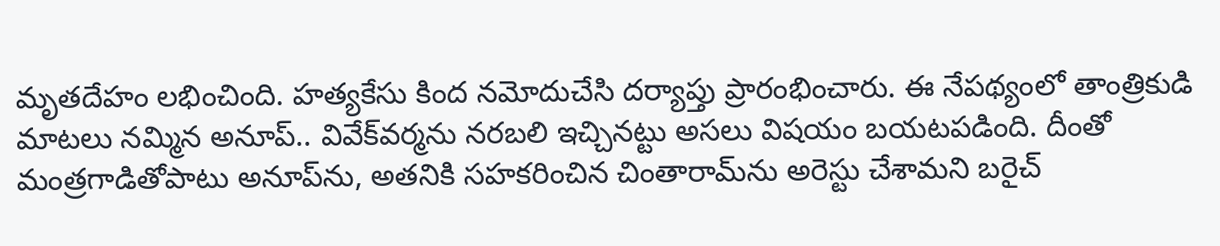మృతదేహం లభించింది. హత్యకేసు కింద నమోదుచేసి దర్యాప్తు ప్రారంభించారు. ఈ నేపథ్యంలో తాంత్రికుడి మాటలు నమ్మిన అనూప్.. వివేక్‌వర్మను నరబలి ఇచ్చినట్టు అసలు విషయం బయటపడింది. దీంతో మంత్రగాడితోపాటు అనూప్‌ను, అతనికి సహకరించిన చింతారామ్‌ను అరెస్టు చేశామని బరైచ్‌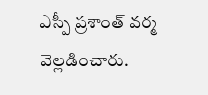ఎస్పీ ప్రశాంత్‌ వర్మ వెల్లడించారు.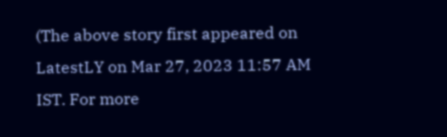(The above story first appeared on LatestLY on Mar 27, 2023 11:57 AM IST. For more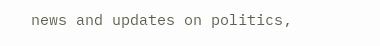news and updates on politics,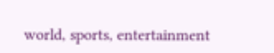world, sports, entertainment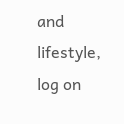and lifestyle, log on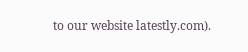to our website latestly.com).